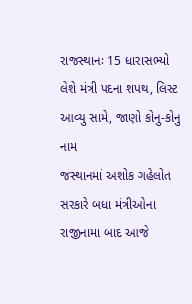રાજસ્થાનઃ 15 ધારાસભ્યો લેશે મંત્રી પદના શપથ, લિસ્ટ આવ્યુ સામે, જાણો કોનુ-કોનુ નામ
જસ્થાનમાં અશોક ગહેલોત સરકારે બધા મંત્રીઓના રાજીનામા બાદ આજે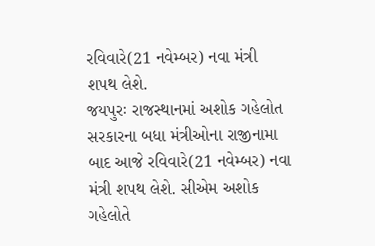રવિવારે(21 નવેમ્બર) નવા મંત્રી શપથ લેશે.
જયપુરઃ રાજસ્થાનમાં અશોક ગહેલોત સરકારના બધા મંત્રીઓના રાજીનામા બાદ આજે રવિવારે(21 નવેમ્બર) નવા મંત્રી શપથ લેશે. સીએમ અશોક ગહેલોતે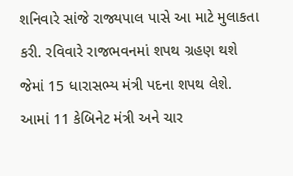શનિવારે સાંજે રાજ્યપાલ પાસે આ માટે મુલાકતા કરી. રવિવારે રાજભવનમાં શપથ ગ્રહણ થશે જેમાં 15 ધારાસભ્ય મંત્રી પદના શપથ લેશે. આમાં 11 કેબિનેટ મંત્રી અને ચાર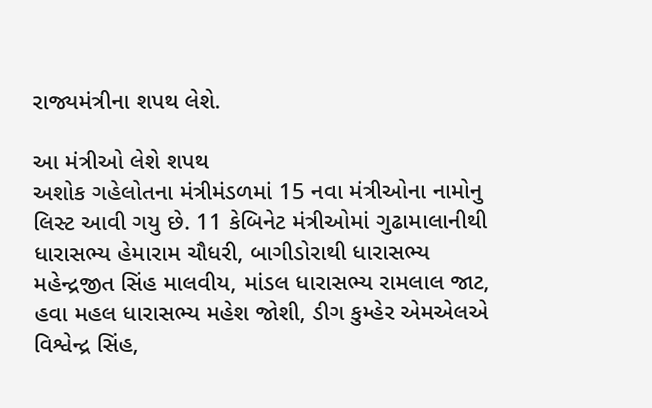રાજ્યમંત્રીના શપથ લેશે.

આ મંત્રીઓ લેશે શપથ
અશોક ગહેલોતના મંત્રીમંડળમાં 15 નવા મંત્રીઓના નામોનુ લિસ્ટ આવી ગયુ છે. 11 કેબિનેટ મંત્રીઓમાં ગુઢામાલાનીથી ધારાસભ્ય હેમારામ ચૌધરી, બાગીડોરાથી ધારાસભ્ય મહેન્દ્રજીત સિંહ માલવીય, માંડલ ધારાસભ્ય રામલાલ જાટ, હવા મહલ ધારાસભ્ય મહેશ જોશી, ડીગ કુમ્હેર એમએલએ વિશ્વેન્દ્ર સિંહ,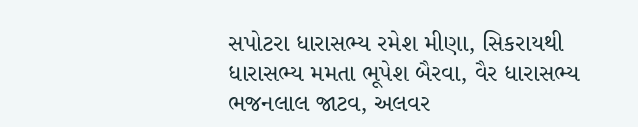સપોટરા ધારાસભ્ય રમેશ મીણા, સિકરાયથી ધારાસભ્ય મમતા ભૂપેશ બૈરવા, વૈર ધારાસભ્ય ભજનલાલ જાટવ, અલવર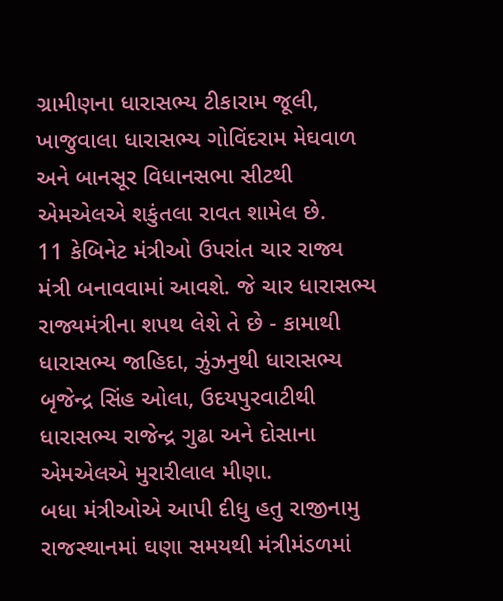ગ્રામીણના ધારાસભ્ય ટીકારામ જૂલી, ખાજુવાલા ધારાસભ્ય ગોવિંદરામ મેઘવાળ અને બાનસૂર વિધાનસભા સીટથી એમએલએ શકુંતલા રાવત શામેલ છે.
11 કેબિનેટ મંત્રીઓ ઉપરાંત ચાર રાજ્ય મંત્રી બનાવવામાં આવશે. જે ચાર ધારાસભ્ય રાજ્યમંત્રીના શપથ લેશે તે છે - કામાથી ધારાસભ્ય જાહિદા, ઝુંઝનુથી ધારાસભ્ય બૃજેન્દ્ર સિંહ ઓલા, ઉદયપુરવાટીથી ધારાસભ્ય રાજેન્દ્ર ગુઢા અને દોસાના એમએલએ મુરારીલાલ મીણા.
બધા મંત્રીઓએ આપી દીધુ હતુ રાજીનામુ
રાજસ્થાનમાં ઘણા સમયથી મંત્રીમંડળમાં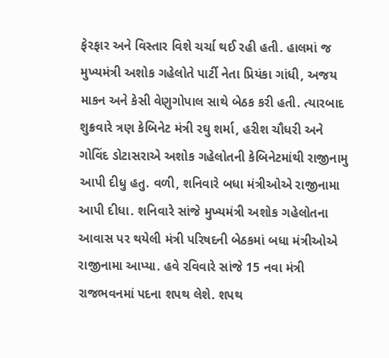ફેરફાર અને વિસ્તાર વિશે ચર્ચા થઈ રહી હતી. હાલમાં જ મુખ્યમંત્રી અશોક ગહેલોતે પાર્ટી નેતા પ્રિયંકા ગાંધી, અજય માકન અને કેસી વેણુગોપાલ સાથે બેઠક કરી હતી. ત્યારબાદ શુક્રવારે ત્રણ કેબિનેટ મંત્રી રઘુ શર્મા, હરીશ ચૌધરી અને ગોવિંદ ડોટાસરાએ અશોક ગહેલોતની કેબિનેટમાંથી રાજીનામુ આપી દીધુ હતુ. વળી, શનિવારે બધા મંત્રીઓએ રાજીનામા આપી દીધા. શનિવારે સાંજે મુખ્યમંત્રી અશોક ગહેલોતના આવાસ પર થયેલી મંત્રી પરિષદની બેઠકમાં બધા મંત્રીઓએ રાજીનામા આપ્યા. હવે રવિવારે સાંજે 15 નવા મંત્રી રાજભવનમાં પદના શપથ લેશે. શપથ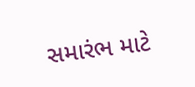સમારંભ માટે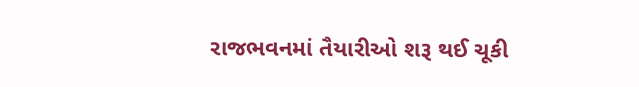રાજભવનમાં તૈયારીઓ શરૂ થઈ ચૂકી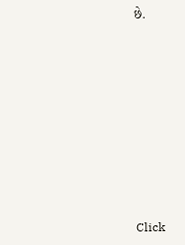છે.












Click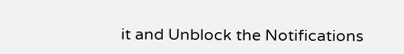it and Unblock the Notifications